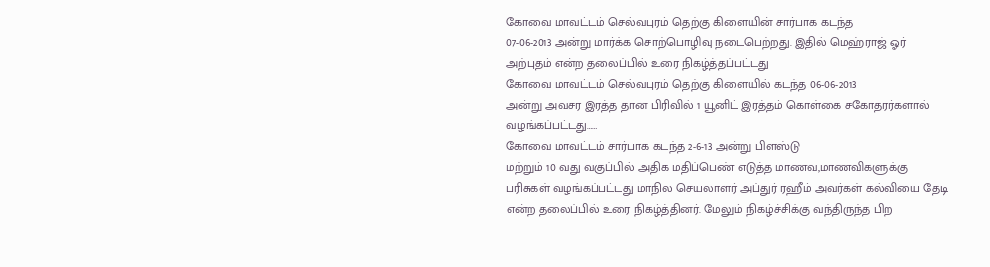கோவை மாவட்டம் செல்வபுரம் தெற்கு கிளையின் சார்பாக கடந்த
07-06-2013 அன்று மார்க்க சொற்பொழிவு நடைபெற்றது. இதில் மெஹ்ராஜ் ஓர்
அற்புதம் என்ற தலைப்பில் உரை நிகழ்த்தப்பட்டது
கோவை மாவட்டம் செல்வபுரம் தெற்கு கிளையில் கடந்த 06-06-2013
அன்று அவசர இரத்த தான பிரிவில் 1 யூனிட் இரத்தம் கொள்கை சகோதரர்களால்
வழங்கப்பட்டது……
கோவை மாவட்டம் சார்பாக கடந்த 2-6-13 அன்று பிளஸ்டு
மற்றும் 10 வது வகுப்பில் அதிக மதிப்பெண் எடுத்த மாணவ,மாணவிகளுக்கு
பரிசுகள் வழங்கப்பட்டது மாநில செயலாளர் அப்துர் ரஹீம் அவர்கள் கல்வியை தேடி
என்ற தலைப்பில் உரை நிகழ்த்தினர். மேலும் நிகழ்ச்சிக்கு வந்திருந்த பிற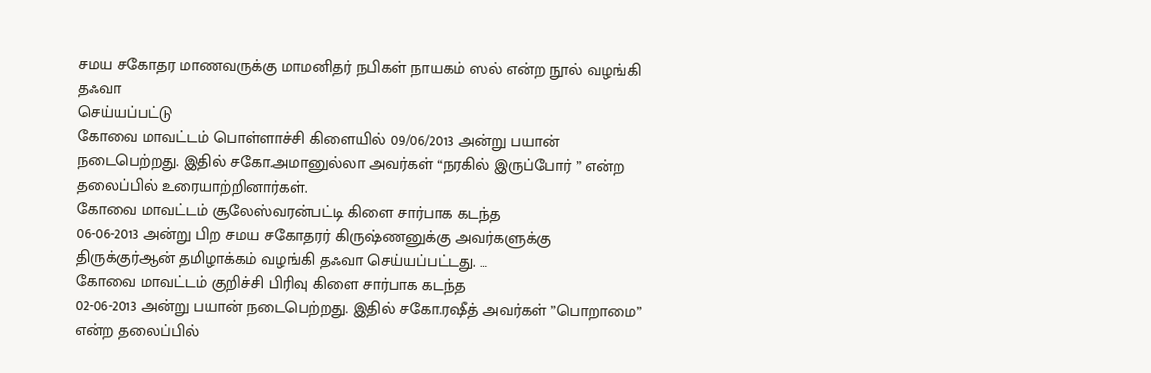சமய சகோதர மாணவருக்கு மாமனிதர் நபிகள் நாயகம் ஸல் என்ற நூல் வழங்கி தஃவா
செய்யப்பட்டு
கோவை மாவட்டம் பொள்ளாச்சி கிளையில் 09/06/2013 அன்று பயான்
நடைபெற்றது. இதில் சகோ.அமானுல்லா அவர்கள் “நரகில் இருப்போர் ” என்ற
தலைப்பில் உரையாற்றினார்கள்.
கோவை மாவட்டம் சூலேஸ்வரன்பட்டி கிளை சார்பாக கடந்த
06-06-2013 அன்று பிற சமய சகோதரர் கிருஷ்ணனுக்கு அவர்களுக்கு
திருக்குர்ஆன் தமிழாக்கம் வழங்கி தஃவா செய்யப்பட்டது. …
கோவை மாவட்டம் குறிச்சி பிரிவு கிளை சார்பாக கடந்த
02-06-2013 அன்று பயான் நடைபெற்றது. இதில் சகோ.ரஷீத் அவர்கள் ”பொறாமை”
என்ற தலைப்பில்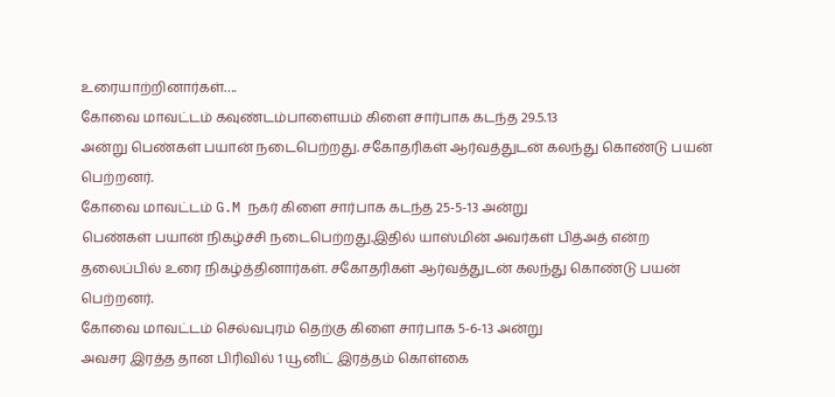உரையாற்றினார்கள்….
கோவை மாவட்டம் கவுண்டம்பாளையம் கிளை சார்பாக கடந்த 29.5.13
அன்று பெண்கள் பயான் நடைபெற்றது. சகோதரிகள் ஆர்வத்துடன் கலந்து கொண்டு பயன்
பெற்றனர்.
கோவை மாவட்டம் G.M நகர் கிளை சார்பாக கடந்த 25-5-13 அன்று
பெண்கள் பயான் நிகழ்ச்சி நடைபெற்றது.இதில் யாஸ்மின் அவர்கள் பித்அத் என்ற
தலைப்பில் உரை நிகழ்த்தினார்கள். சகோதரிகள் ஆர்வத்துடன் கலந்து கொண்டு பயன்
பெற்றனர்.
கோவை மாவட்டம் செல்வபுரம் தெற்கு கிளை சார்பாக 5-6-13 அன்று
அவசர இரத்த தான பிரிவில் 1 யூனிட் இரத்தம் கொள்கை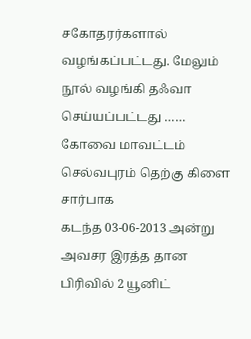சகோதரர்களால்
வழங்கப்பட்டது. மேலும் நூல் வழங்கி தஃவா செய்யப்பட்டது ……
கோவை மாவட்டம் செல்வபுரம் தெற்கு கிளை சார்பாக
கடந்த 03-06-2013 அன்று அவசர இரத்த தான பிரிவில் 2 யூனிட்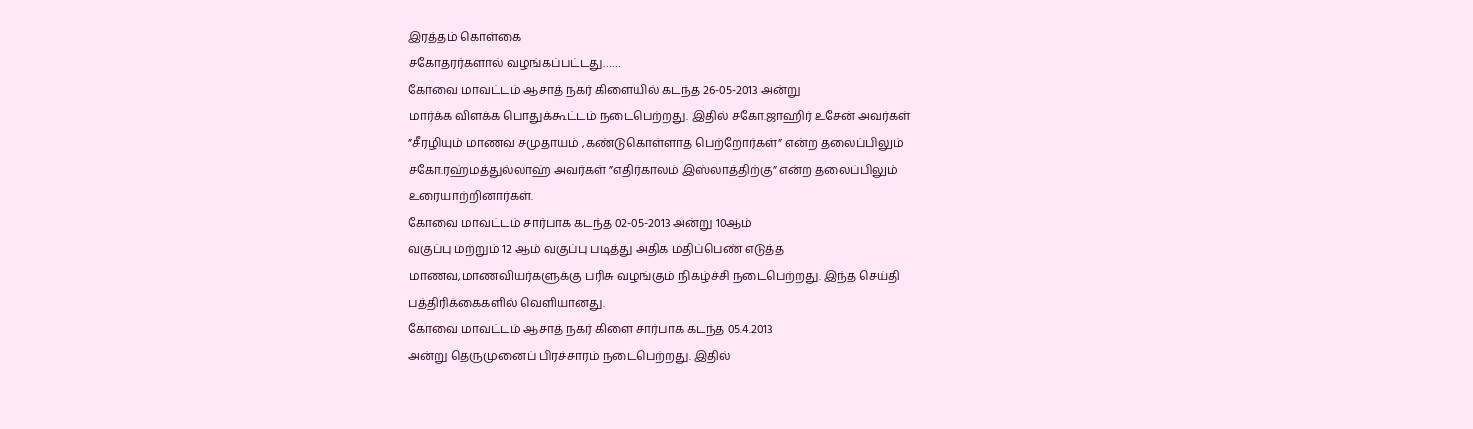இரத்தம் கொள்கை
சகோதரர்களால் வழங்கப்பட்டது……
கோவை மாவட்டம் ஆசாத் நகர் கிளையில் கடந்த 26-05-2013 அன்று
மார்க்க விளக்க பொதுக்கூட்டம் நடைபெற்றது. இதில் சகோ.ஜாஹிர் உசேன் அவர்கள்
”சீரழியும் மாணவ சமுதாயம் ,கண்டுகொள்ளாத பெற்றோர்கள்” என்ற தலைப்பிலும்
சகோ.ரஹ்மத்துல்லாஹ் அவர்கள் ”எதிர்காலம் இஸ்லாத்திற்கு” என்ற தலைப்பிலும்
உரையாற்றினார்கள்.
கோவை மாவட்டம் சார்பாக கடந்த 02-05-2013 அன்று 10ஆம்
வகுப்பு மற்றும் 12 ஆம் வகுப்பு படித்து அதிக மதிப்பெண் எடுத்த
மாணவ,மாணவியர்களுக்கு பரிசு வழங்கும் நிகழ்ச்சி நடைபெற்றது. இந்த செய்தி
பத்திரிக்கைகளில் வெளியானது.
கோவை மாவட்டம் ஆசாத் நகர் கிளை சார்பாக கடந்த 05.4.2013
அன்று தெருமுனைப் பிரச்சாரம் நடைபெற்றது. இதில்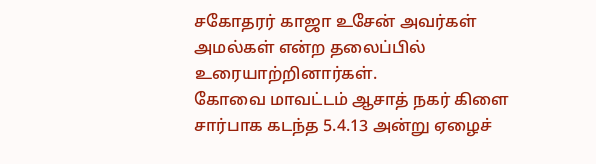சகோதரர் காஜா உசேன் அவர்கள்
அமல்கள் என்ற தலைப்பில் உரையாற்றினார்கள்.
கோவை மாவட்டம் ஆசாத் நகர் கிளை சார்பாக கடந்த 5.4.13 அன்று ஏழைச்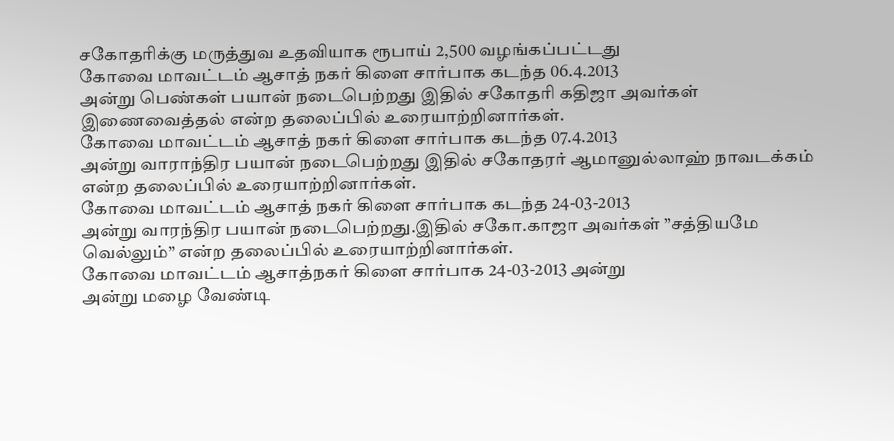சகோதரிக்கு மருத்துவ உதவியாக ரூபாய் 2,500 வழங்கப்பட்டது
கோவை மாவட்டம் ஆசாத் நகர் கிளை சார்பாக கடந்த 06.4.2013
அன்று பெண்கள் பயான் நடைபெற்றது இதில் சகோதரி கதிஜா அவர்கள்
இணைவைத்தல் என்ற தலைப்பில் உரையாற்றினார்கள்.
கோவை மாவட்டம் ஆசாத் நகர் கிளை சார்பாக கடந்த 07.4.2013
அன்று வாராந்திர பயான் நடைபெற்றது இதில் சகோதரர் ஆமானுல்லாஹ் நாவடக்கம்
என்ற தலைப்பில் உரையாற்றினார்கள்.
கோவை மாவட்டம் ஆசாத் நகர் கிளை சார்பாக கடந்த 24-03-2013
அன்று வாரந்திர பயான் நடைபெற்றது.இதில் சகோ.காஜா அவர்கள் ”சத்தியமே
வெல்லும்” என்ற தலைப்பில் உரையாற்றினார்கள்.
கோவை மாவட்டம் ஆசாத்நகர் கிளை சார்பாக 24-03-2013 அன்று
அன்று மழை வேண்டி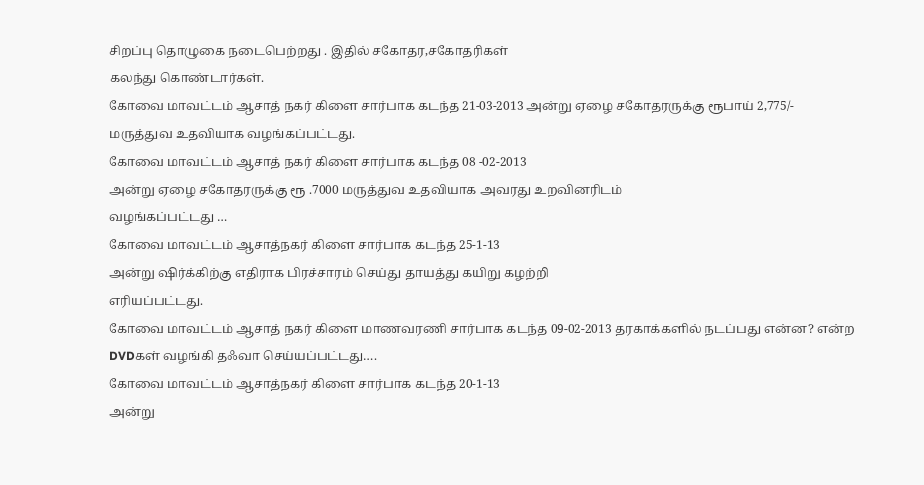சிறப்பு தொழுகை நடைபெற்றது . இதில் சகோதர,சகோதரிகள்
கலந்து கொண்டார்கள்.
கோவை மாவட்டம் ஆசாத் நகர் கிளை சார்பாக கடந்த 21-03-2013 அன்று ஏழை சகோதரருக்கு ரூபாய் 2,775/- மருத்துவ உதவியாக வழங்கப்பட்டது.
கோவை மாவட்டம் ஆசாத் நகர் கிளை சார்பாக கடந்த 08 -02-2013
அன்று ஏழை சகோதரருக்கு ரூ .7000 மருத்துவ உதவியாக அவரது உறவினரிடம்
வழங்கப்பட்டது …
கோவை மாவட்டம் ஆசாத்நகர் கிளை சார்பாக கடந்த 25-1-13
அன்று ஷிர்க்கிற்கு எதிராக பிரச்சாரம் செய்து தாயத்து கயிறு கழற்றி
எரியப்பட்டது.
கோவை மாவட்டம் ஆசாத் நகர் கிளை மாணவரணி சார்பாக கடந்த 09-02-2013 தரகாக்களில் நடப்பது என்ன? என்ற DVDகள் வழங்கி தஃவா செய்யப்பட்டது….
கோவை மாவட்டம் ஆசாத்நகர் கிளை சார்பாக கடந்த 20-1-13
அன்று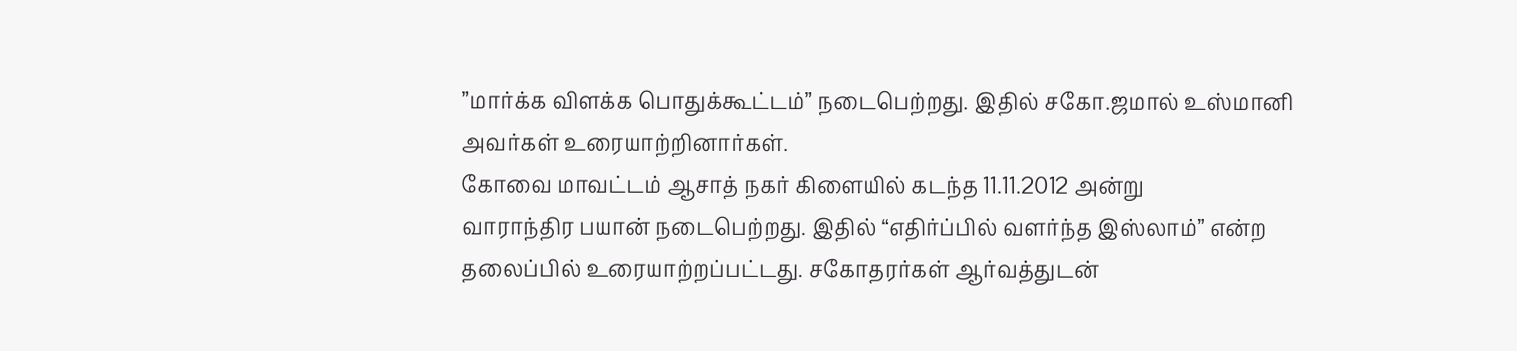”மார்க்க விளக்க பொதுக்கூட்டம்” நடைபெற்றது. இதில் சகோ.ஜமால் உஸ்மானி
அவர்கள் உரையாற்றினார்கள்.
கோவை மாவட்டம் ஆசாத் நகர் கிளையில் கடந்த 11.11.2012 அன்று
வாராந்திர பயான் நடைபெற்றது. இதில் “எதிர்ப்பில் வளர்ந்த இஸ்லாம்” என்ற
தலைப்பில் உரையாற்றப்பட்டது. சகோதரர்கள் ஆர்வத்துடன்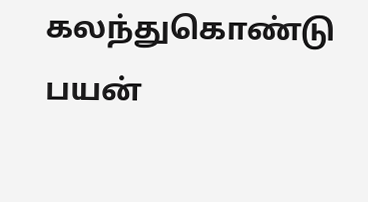கலந்துகொண்டு பயன்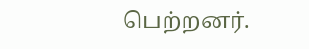பெற்றனர்.